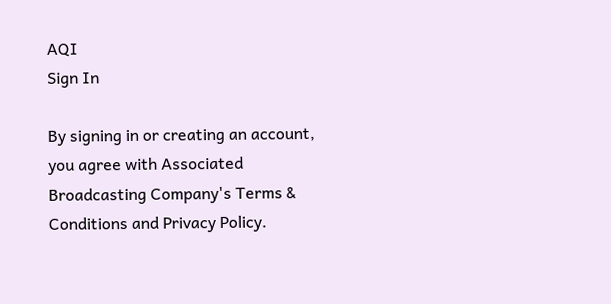AQI
Sign In

By signing in or creating an account, you agree with Associated Broadcasting Company's Terms & Conditions and Privacy Policy.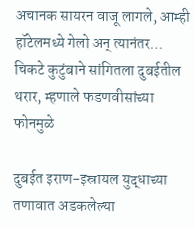अचानक सायरन वाजू लागले, आम्ही हॉटेलमध्ये गेलो अन् त्यानंतर… चिकटे कुटुंबाने सांगितला दुबईतील थरार, म्हणाले फडणवीसांच्या फोनमुळे

दुबईत इराण-इस्रायल युद्धाच्या तणावात अडकलेल्या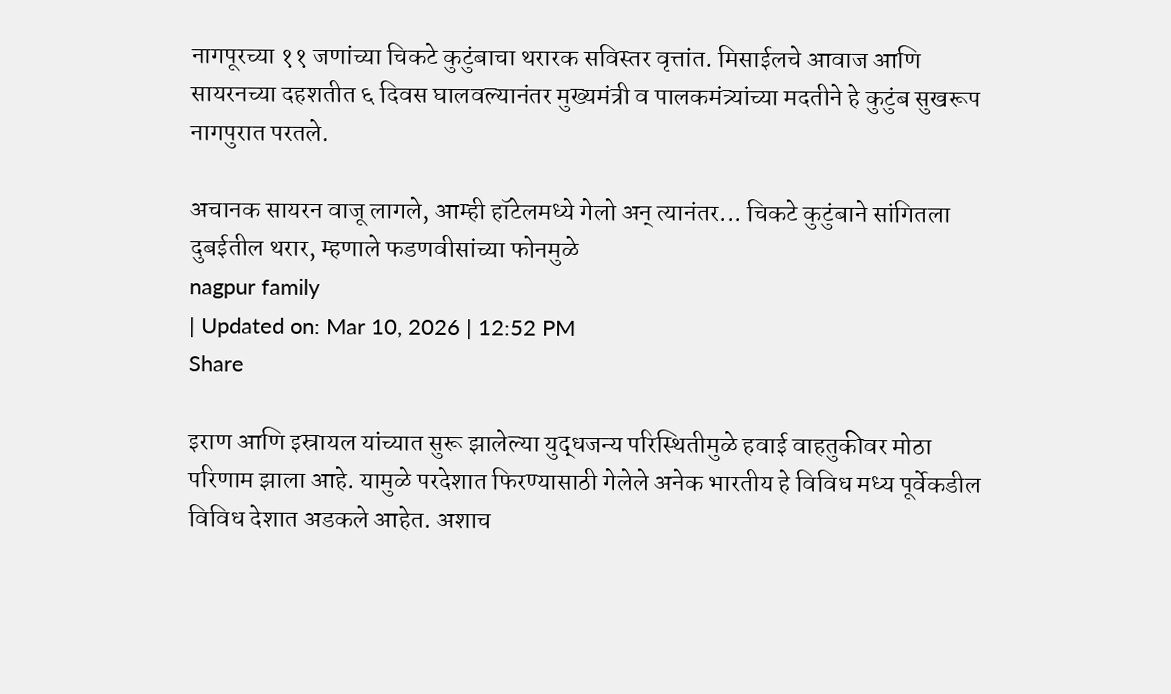नागपूरच्या ११ जणांच्या चिकटे कुटुंबाचा थरारक सविस्तर वृत्तांत. मिसाईलचे आवाज आणि सायरनच्या दहशतीत ६ दिवस घालवल्यानंतर मुख्यमंत्री व पालकमंत्र्यांच्या मदतीने हे कुटुंब सुखरूप नागपुरात परतले.

अचानक सायरन वाजू लागले, आम्ही हॉटेलमध्ये गेलो अन् त्यानंतर... चिकटे कुटुंबाने सांगितला दुबईतील थरार, म्हणाले फडणवीसांच्या फोनमुळे
nagpur family
| Updated on: Mar 10, 2026 | 12:52 PM
Share

इराण आणि इस्रायल यांच्यात सुरू झालेल्या युद्धजन्य परिस्थितीमुळे हवाई वाहतुकीवर मोठा परिणाम झाला आहे. यामुळे परदेशात फिरण्यासाठी गेलेले अनेक भारतीय हे विविध मध्य पूर्वेकडील विविध देशात अडकले आहेत. अशाच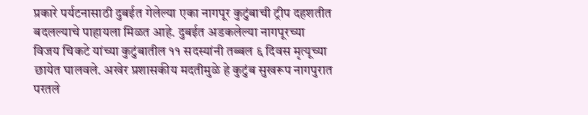प्रकारे पर्यटनासाठी दुबईत गेलेल्या एका नागपूर कुटुंबाची ट्रीप दहशतीत बदलल्याचे पाहायला मिळत आहे. दुबईत अडकलेल्या नागपूरच्या विजय चिकटे यांच्या कुटुंबातील ११ सदस्यांनी तब्बल ६ दिवस मृत्यूच्या छायेत घालवले. अखेर प्रशासकीय मदतीमुळे हे कुटुंब सुखरूप नागपुरात परतले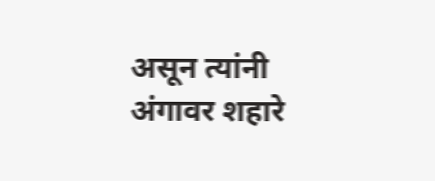असून त्यांनी अंगावर शहारे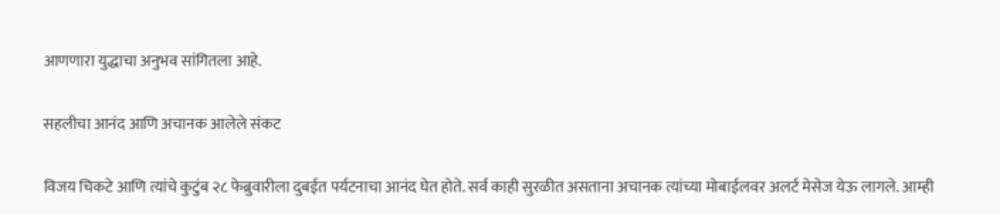आणणारा युद्धाचा अनुभव सांगितला आहे.

सहलीचा आनंद आणि अचानक आलेले संकट

विजय चिकटे आणि त्यांचे कुटुंब २८ फेब्रुवारीला दुबईत पर्यटनाचा आनंद घेत होते. सर्व काही सुरळीत असताना अचानक त्यांच्या मोबाईलवर अलर्ट मेसेज येऊ लागले. आम्ही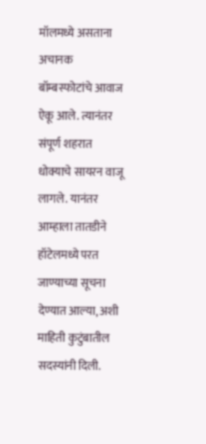मॉलमध्ये असताना अचानक बॉम्बस्फोटांचे आवाज ऐकू आले. त्यानंतर संपूर्ण शहरात धोक्याचे सायरन वाजू लागले. यानंतर आम्हाला तातडीने हॉटेलमध्ये परत जाण्याच्या सूचना देण्यात आल्या, अशी माहिती कुटुंबातील सदस्यांनी दिली.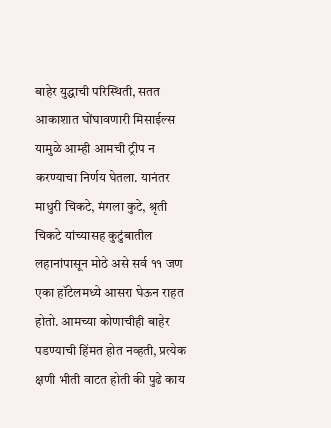बाहेर युद्धाची परिस्थिती, सतत आकाशात घोंघावणारी मिसाईल्स यामुळे आम्ही आमची ट्रीप न करण्याचा निर्णय घेतला. यानंतर माधुरी चिकटे, मंगला कुटे, श्रृती चिकटे यांच्यासह कुटुंबातील लहानांपासून मोठे असे सर्व ११ जण एका हॉटेलमध्ये आसरा घेऊन राहत होतो. आमच्या कोणाचीही बाहेर पडण्याची हिंमत होत नव्हती, प्रत्येक क्षणी भीती वाटत होती की पुढे काय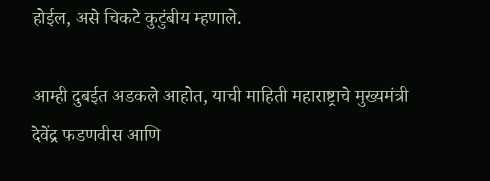होईल, असे चिकटे कुटुंबीय म्हणाले.

आम्ही दुबईत अडकले आहोत, याची माहिती महाराष्ट्राचे मुख्यमंत्री देवेंद्र फडणवीस आणि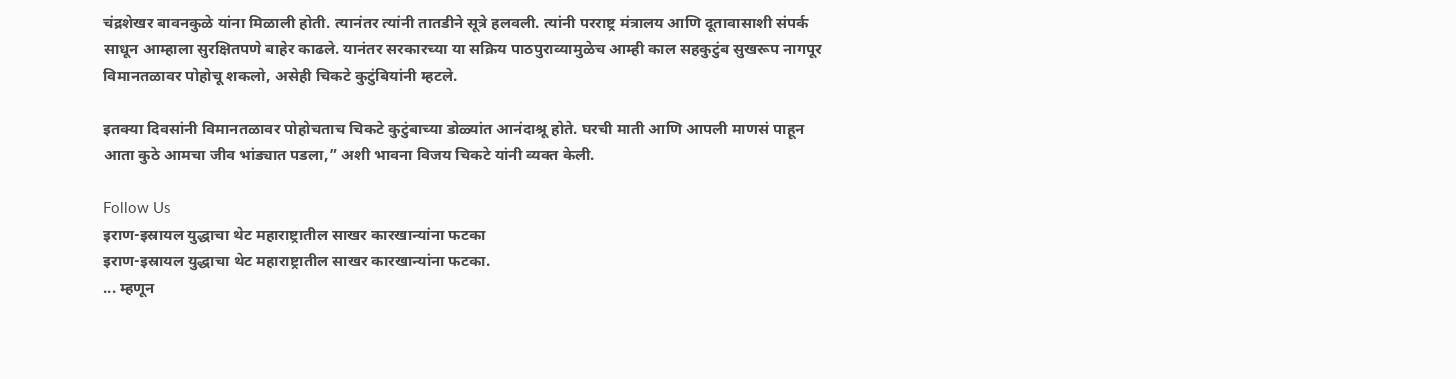चंद्रशेखर बावनकुळे यांना मिळाली होती. त्यानंतर त्यांनी तातडीने सूत्रे हलवली. त्यांनी परराष्ट्र मंत्रालय आणि दूतावासाशी संपर्क साधून आम्हाला सुरक्षितपणे बाहेर काढले. यानंतर सरकारच्या या सक्रिय पाठपुराव्यामुळेच आम्ही काल सहकुटुंब सुखरूप नागपूर विमानतळावर पोहोचू शकलो, असेही चिकटे कुटुंबियांनी म्हटले.

इतक्या दिवसांनी विमानतळावर पोहोचताच चिकटे कुटुंबाच्या डोळ्यांत आनंदाश्रू होते. घरची माती आणि आपली माणसं पाहून आता कुठे आमचा जीव भांड्यात पडला,” अशी भावना विजय चिकटे यांनी व्यक्त केली.

Follow Us
इराण-इस्रायल युद्धाचा थेट महाराष्ट्रातील साखर कारखान्यांना फटका
इराण-इस्रायल युद्धाचा थेट महाराष्ट्रातील साखर कारखान्यांना फटका.
... म्हणून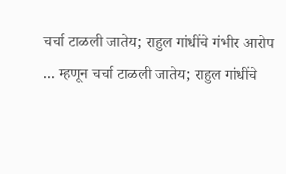चर्चा टाळली जातेय; राहुल गांधींचे गंभीर आरोप
... म्हणून चर्चा टाळली जातेय; राहुल गांधींचे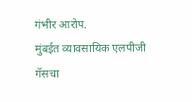गंभीर आरोप.
मुंबईत व्यावसायिक एलपीजी गॅसचा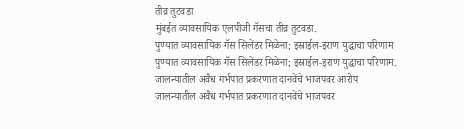तीव्र तुटवडा
मुंबईत व्यावसायिक एलपीजी गॅसचा तीव्र तुटवडा.
पुण्यात व्यावसायिक गॅस सिलेंडर मिळेना; इस्राईल-इराण युद्धाचा परिणाम
पुण्यात व्यावसायिक गॅस सिलेंडर मिळेना; इस्राईल-इराण युद्धाचा परिणाम.
जालन्यातील अवैध गर्भपात प्रकरणात दानवेंचे भाजपवर आरोप
जालन्यातील अवैध गर्भपात प्रकरणात दानवेंचे भाजपवर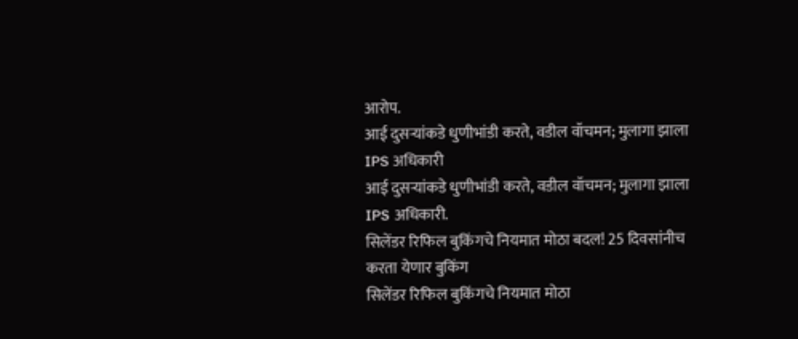आरोप.
आई दुसऱ्यांकडे धुणीभांडी करते, वडील वॉचमन; मुलागा झाला IPS अधिकारी
आई दुसऱ्यांकडे धुणीभांडी करते, वडील वॉचमन; मुलागा झाला IPS अधिकारी.
सिलेंडर रिफिल बुकिंगचे नियमात मोठा बदल! 25 दिवसांनीच करता येणार बुकिंग
सिलेंडर रिफिल बुकिंगचे नियमात मोठा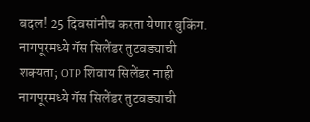बदल! 25 दिवसांनीच करता येणार बुकिंग.
नागपूरमध्ये गॅस सिलेंडर तुटवड्याची शक्यता; OTP शिवाय सिलेंडर नाही
नागपूरमध्ये गॅस सिलेंडर तुटवड्याची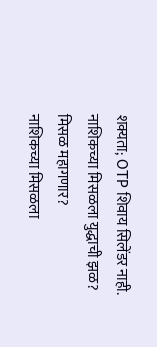शक्यता; OTP शिवाय सिलेंडर नाही.
नाशिकच्या मिसळला युद्धाची झळ? मिसळ महागणार?
नाशिकच्या मिसळला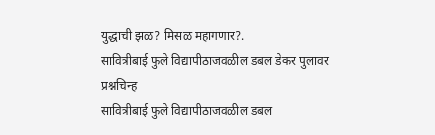युद्धाची झळ? मिसळ महागणार?.
सावित्रीबाई फुले विद्यापीठाजवळील डबल डेकर पुलावर प्रश्नचिन्ह
सावित्रीबाई फुले विद्यापीठाजवळील डबल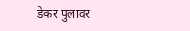डेकर पुलावर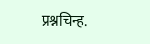प्रश्नचिन्ह.